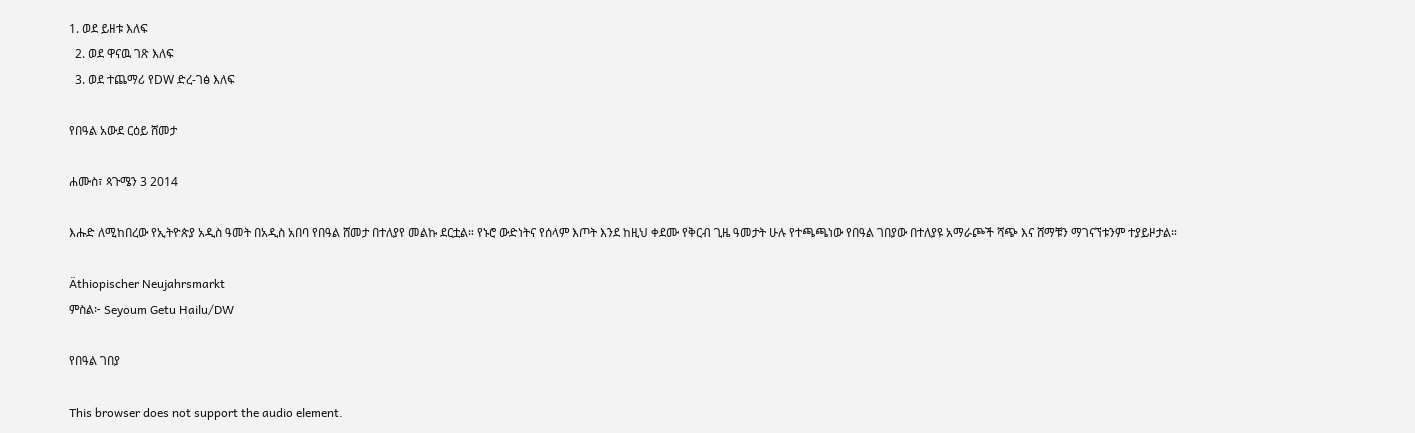1. ወደ ይዘቱ እለፍ
  2. ወደ ዋናዉ ገጽ እለፍ
  3. ወደ ተጨማሪ የDW ድረ-ገፅ እለፍ

የበዓል አውደ ርዕይ ሸመታ

ሐሙስ፣ ጳጉሜን 3 2014

እሑድ ለሚከበረው የኢትዮጵያ አዲስ ዓመት በአዲስ አበባ የበዓል ሸመታ በተለያየ መልኩ ደርቷል። የኑሮ ውድነትና የሰላም እጦት እንደ ከዚህ ቀደሙ የቅርብ ጊዜ ዓመታት ሁሉ የተጫጫነው የበዓል ገበያው በተለያዩ አማራጮች ሻጭ እና ሸማቹን ማገናኘቱንም ተያይዞታል።

Äthiopischer Neujahrsmarkt
ምስል፦ Seyoum Getu Hailu/DW

የበዓል ገበያ

This browser does not support the audio element.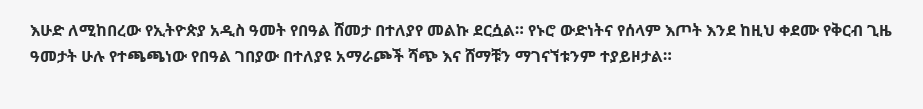እሁድ ለሚከበረው የኢትዮጵያ አዲስ ዓመት የበዓል ሸመታ በተለያየ መልኩ ደርሷል። የኑሮ ውድነትና የሰላም እጦት እንደ ከዚህ ቀደሙ የቅርብ ጊዜ ዓመታት ሁሉ የተጫጫነው የበዓል ገበያው በተለያዩ አማራጮች ሻጭ እና ሸማቹን ማገናኘቱንም ተያይዞታል።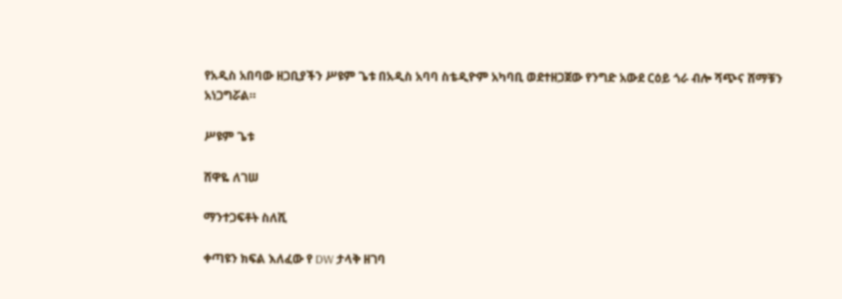የአዲስ አበባው ዘጋቢያችን ሥዩም ጌቱ በአዲስ አባባ ስቴዲዮም አካባቢ ወደተዘጋጀው የንግድ አውደ ርዕይ ጎራ ብሎ ሻጭና ሸማቹን አነጋግሯል።

ሥዩም ጌቱ

ሸዋዬ ለገሠ

ማንተጋፍቶት ስለሺ

ቀጣዩን ክፍል እለፈው የ DW ታላቅ ዘገባ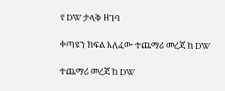የ DW ታላቅ ዘገባ

ቀጣዩን ክፍል እለፈው ተጨማሪ መረጃ ከ DW

ተጨማሪ መረጃ ከ DW